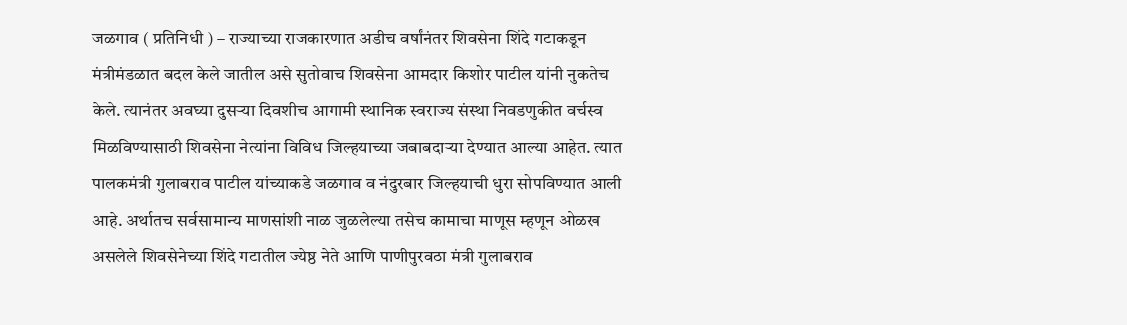जळगाव ( प्रतिनिधी ) – राज्याच्या राजकारणात अडीच वर्षांनंतर शिवसेना शिंदे गटाकडून मंत्रीमंडळात बदल केले जातील असे सुतोवाच शिवसेना आमदार किशोर पाटील यांनी नुकतेच केले. त्यानंतर अवघ्या दुसऱ्या दिवशीच आगामी स्थानिक स्वराज्य संस्था निवडणुकीत वर्चस्व मिळविण्यासाठी शिवसेना नेत्यांना विविध जिल्हयाच्या जबाबदाऱ्या देण्यात आल्या आहेत. त्यात पालकमंत्री गुलाबराव पाटील यांच्याकडे जळगाव व नंदुरबार जिल्हयाची धुरा सोपविण्यात आली आहे. अर्थातच सर्वसामान्य माणसांशी नाळ जुळलेल्या तसेच कामाचा माणूस म्हणून ओळख असलेले शिवसेनेच्या शिंदे गटातील ज्येष्ठ नेते आणि पाणीपुरवठा मंत्री गुलाबराव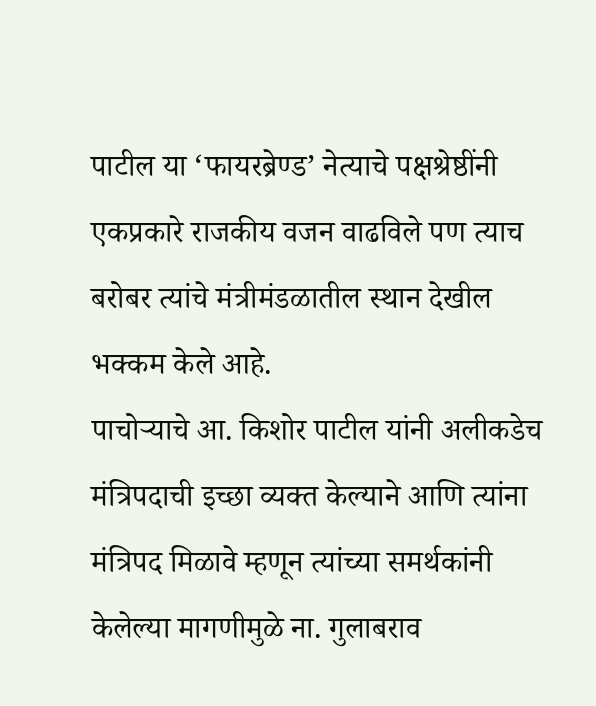पाटील या ‘फायरब्रेण्ड’ नेत्याचे पक्षश्रेष्ठींनी एकप्रकारे राजकीय वजन वाढविले पण त्याच बरोबर त्यांचे मंत्रीमंडळातील स्थान देखील भक्कम केले आहे.
पाचोऱ्याचे आ. किशोर पाटील यांनी अलीकडेच मंत्रिपदाची इच्छा व्यक्त केल्याने आणि त्यांना मंत्रिपद मिळावे म्हणून त्यांच्या समर्थकांनी केलेल्या मागणीमुळे ना. गुलाबराव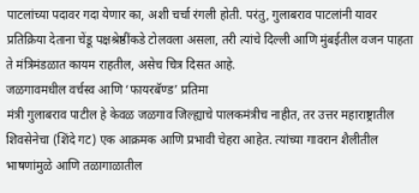पाटलांच्या पदावर गदा येणार का, अशी चर्चा रंगली होती. परंतु, गुलाबराव पाटलांनी यावर प्रतिक्रिया देताना चेंडू पक्षश्रेष्ठींकडे टोलवला असला, तरी त्यांचे दिल्ली आणि मुंबईतील वजन पाहता ते मंत्रिमंडळात कायम राहतील, असेच चित्र दिसत आहे.
जळगावमधील वर्चस्व आणि ‘फायरबॅण्ड’ प्रतिमा
मंत्री गुलाबराव पाटील हे केवळ जळगाव जिल्ह्याचे पालकमंत्रीच नाहीत, तर उत्तर महाराष्ट्रातील शिवसेनेचा (शिंदे गट) एक आक्रमक आणि प्रभावी चेहरा आहेत. त्यांच्या गावरान शैलीतील भाषणांमुळे आणि तळागाळातील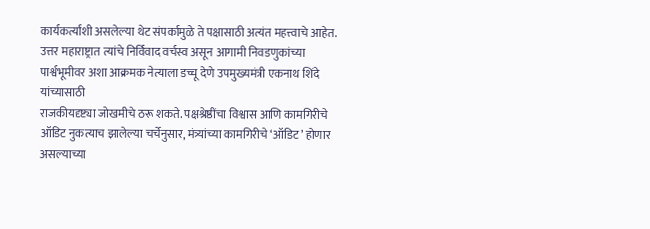कार्यकर्त्यांशी असलेल्या थेट संपर्कामुळे ते पक्षासाठी अत्यंत महत्त्वाचे आहेत. उत्तर महाराष्ट्रात त्यांचे निर्विवाद वर्चस्व असून आगामी निवडणुकांच्या पार्श्वभूमीवर अशा आक्रमक नेत्याला डच्चू देणे उपमुख्यमंत्री एकनाथ शिंदे यांच्यासाठी
राजकीयदृष्ट्या जोखमीचे ठरू शकते. पक्षश्रेष्ठींचा विश्वास आणि कामगिरीचे ऑडिट नुकत्याच झालेल्या चर्चेनुसार, मंत्र्यांच्या कामगिरीचे ‘ऑडिट’ होणार असल्याच्या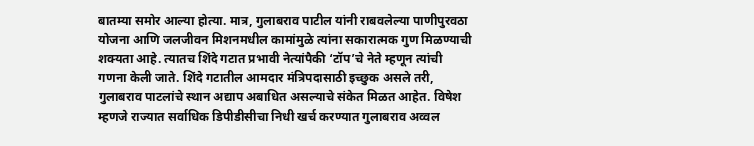बातम्या समोर आल्या होत्या. मात्र, गुलाबराव पाटील यांनी राबवलेल्या पाणीपुरवठा योजना आणि जलजीवन मिशनमधील कामांमुळे त्यांना सकारात्मक गुण मिळण्याची शक्यता आहे. त्यातच शिंदे गटात प्रभावी नेत्यांपैकी ‘टॉप’चे नेते म्हणून त्यांची गणना केली जाते. शिंदे गटातील आमदार मंत्रिपदासाठी इच्छुक असले तरी, गुलाबराव पाटलांचे स्थान अद्याप अबाधित असल्याचे संकेत मिळत आहेत. विषेश म्हणजे राज्यात सर्वाधिक डिपीडीसीचा निधी खर्च करण्यात गुलाबराव अव्वल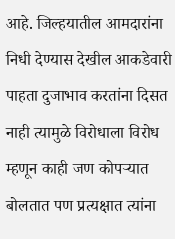आहे. जिल्हयातील आमदारांना निधी देण्यास देखील आकडेवारी पाहता दुजाभाव करतांना दिसत नाही त्यामुळे विरोधाला विरोध म्हणून काही जण कोपऱ्यात बोलतात पण प्रत्यक्षात त्यांना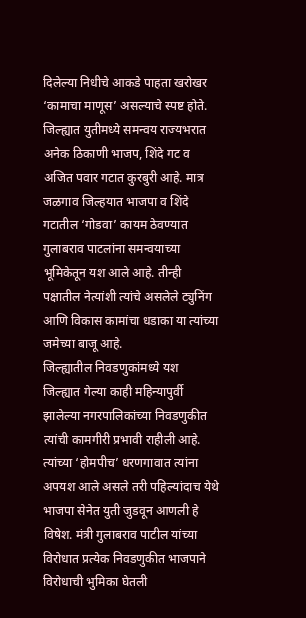दिलेल्या निधीचे आकडे पाहता खरोखर ‘कामाचा माणूस’ असल्याचे स्पष्ट होते.
जिल्ह्यात युतीमध्ये समन्वय राज्यभरात अनेक ठिकाणी भाजप, शिंदे गट व अजित पवार गटात कुरबुरी आहे. मात्र जळगाव जिल्हयात भाजपा व शिंदे गटातील ‘गोडवा’ कायम ठेवण्यात गुलाबराव पाटलांना समन्वयाच्या भूमिकेतून यश आले आहे. तीन्ही पक्षातील नेत्यांशी त्यांचे असलेले ट्युनिंग आणि विकास कामांचा धडाका या त्यांच्या जमेच्या बाजू आहे.
जिल्ह्यातील निवडणुकांमध्ये यश
जिल्ह्यात गेल्या काही महिन्यापुर्वी झालेल्या नगरपालिकांच्या निवडणुकीत त्यांची कामगीरी प्रभावी राहीली आहे. त्यांच्या ‘होमपीच’ धरणगावात त्यांना अपयश आले असले तरी पहिल्यांदाच येथे भाजपा सेनेत युती जुडवून आणली हे विषेश. मंत्री गुलाबराव पाटील यांच्या विरोधात प्रत्येक निवडणुकीत भाजपाने विरोधाची भुमिका घेतली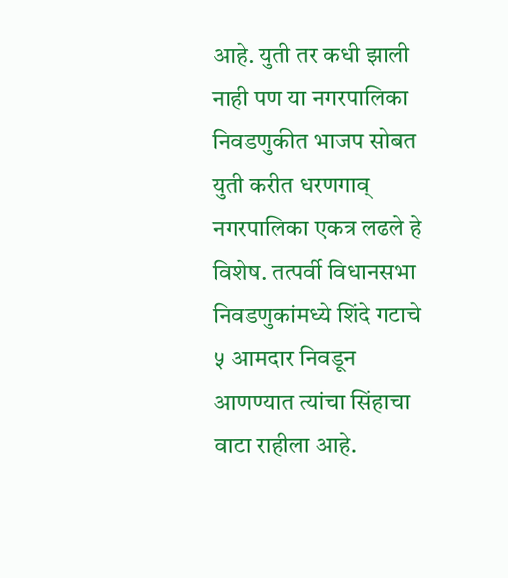आहे. युती तर कधी झाली नाही पण या नगरपालिका निवडणुकीत भाजप सोबत युती करीत धरणगाव् नगरपालिका एकत्र लढले हे विशेष. तत्पर्वी विधानसभा निवडणुकांमध्ये शिंदे गटाचे ५ आमदार निवडून आणण्यात त्यांचा सिंहाचा वाटा राहीला आहे.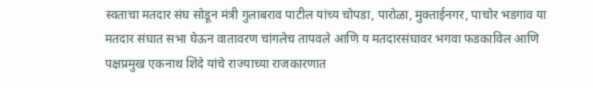स्वताचा मतदार संघ सोडून मंत्री गुलाबराव पाटील यांच्य चोपडा, पारोळा, मुक्ताईनगर, पाचोर भडगाव या मतदार संघात सभा घेऊन वातावरण चांगलेच तापवले आणि य मतदारसंघावर भगवा फडकाविल आणि पक्षप्रमुख एकनाथ शिंदे यांचे राज्याच्या राजकारणात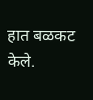हात बळकट केले.